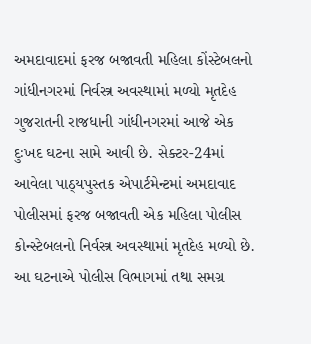અમદાવાદમાં ફરજ બજાવતી મહિલા કોંસ્ટેબલનો ગાંધીનગરમાં નિર્વસ્ત્ર અવસ્થામાં મળ્યો મૃતદેહ
ગુજરાતની રાજધાની ગાંધીનગરમાં આજે એક દુઃખદ ઘટના સામે આવી છે. સેક્ટર-24માં આવેલા પાઠ્યપુસ્તક એપાર્ટમેન્ટમાં અમદાવાદ પોલીસમાં ફરજ બજાવતી એક મહિલા પોલીસ કોન્સ્ટેબલનો નિર્વસ્ત્ર અવસ્થામાં મૃતદેહ મળ્યો છે. આ ઘટનાએ પોલીસ વિભાગમાં તથા સમગ્ર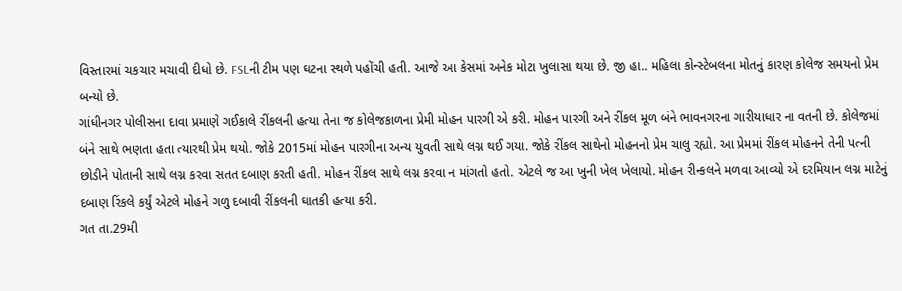વિસ્તારમાં ચકચાર મચાવી દીધો છે. FSLની ટીમ પણ ઘટના સ્થળે પહોંચી હતી. આજે આ કેસમાં અનેક મોટા ખુલાસા થયા છે. જી હા.. મહિલા કોન્સ્ટેબલના મોતનું કારણ કોલેજ સમયનો પ્રેમ બન્યો છે.
ગાંધીનગર પોલીસના દાવા પ્રમાણે ગઈકાલે રીંકલની હત્યા તેના જ કોલેજકાળના પ્રેમી મોહન પારગી એ કરી. મોહન પારગી અને રીંકલ મૂળ બંને ભાવનગરના ગારીયાધાર ના વતની છે. કોલેજમાં બંને સાથે ભણતા હતા ત્યારથી પ્રેમ થયો. જોકે 2015માં મોહન પારગીના અન્ય યુવતી સાથે લગ્ન થઈ ગયા. જોકે રીંકલ સાથેનો મોહનનો પ્રેમ ચાલુ રહ્યો. આ પ્રેમમાં રીંકલ મોહનને તેની પત્ની છોડીને પોતાની સાથે લગ્ન કરવા સતત દબાણ કરતી હતી. મોહન રીંકલ સાથે લગ્ન કરવા ન માંગતો હતો. એટલે જ આ ખુની ખેલ ખેલાયો. મોહન રીન્કલને મળવા આવ્યો એ દરમિયાન લગ્ન માટેનું દબાણ રિંકલે કર્યું એટલે મોહને ગળુ દબાવી રીંકલની ઘાતકી હત્યા કરી.
ગત તા.29મી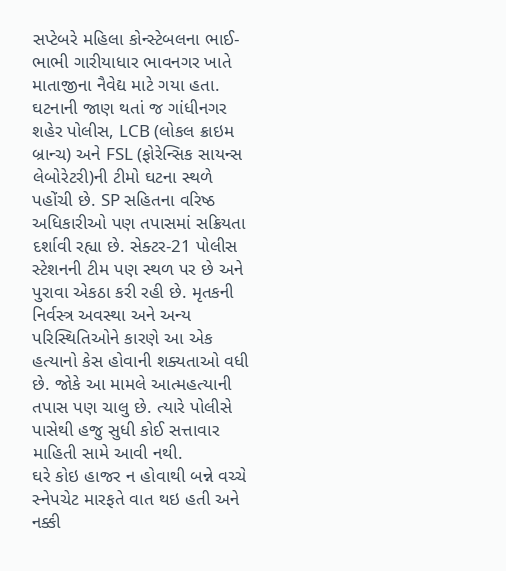સપ્ટેબરે મહિલા કોન્સ્ટેબલના ભાઈ-ભાભી ગારીયાધાર ભાવનગર ખાતે માતાજીના નૈવેદ્ય માટે ગયા હતા.
ઘટનાની જાણ થતાં જ ગાંધીનગર શહેર પોલીસ, LCB (લોકલ ક્રાઇમ બ્રાન્ચ) અને FSL (ફોરેન્સિક સાયન્સ લેબોરેટરી)ની ટીમો ઘટના સ્થળે પહોંચી છે. SP સહિતના વરિષ્ઠ અધિકારીઓ પણ તપાસમાં સક્રિયતા દર્શાવી રહ્યા છે. સેક્ટર-21 પોલીસ સ્ટેશનની ટીમ પણ સ્થળ પર છે અને પુરાવા એકઠા કરી રહી છે. મૃતકની નિર્વસ્ત્ર અવસ્થા અને અન્ય પરિસ્થિતિઓને કારણે આ એક હત્યાનો કેસ હોવાની શક્યતાઓ વધી છે. જોકે આ મામલે આત્મહત્યાની તપાસ પણ ચાલુ છે. ત્યારે પોલીસે પાસેથી હજુ સુધી કોઈ સત્તાવાર માહિતી સામે આવી નથી.
ઘરે કોઇ હાજર ન હોવાથી બન્ને વચ્ચે સ્નેપચેટ મારફતે વાત થઇ હતી અને નક્કી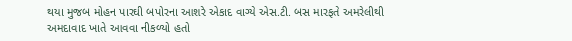થયા મુજબ મોહન પારઘી બપોરના આશરે એકાદ વાગ્યે એસ.ટી. બસ મારફતે અમરેલીથી અમદાવાદ ખાતે આવવા નીકળ્યો હતો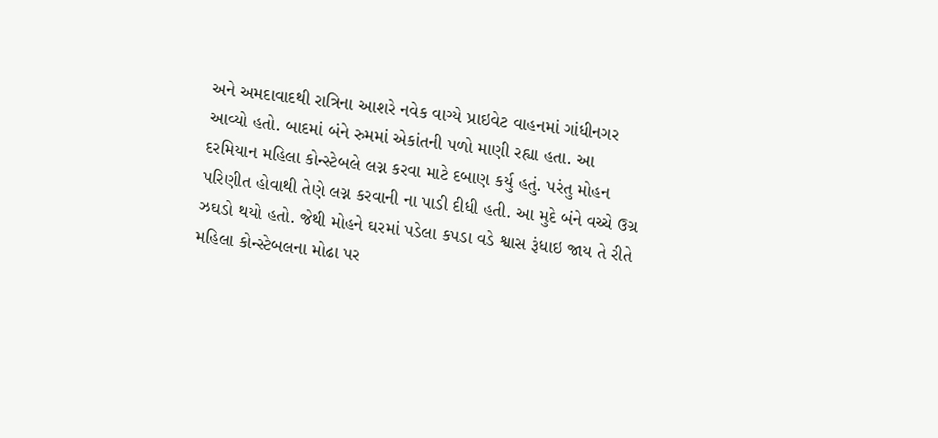અને અમદાવાદથી રાત્રિના આશરે નવેક વાગ્યે પ્રાઇવેટ વાહનમાં ગાંધીનગર આવ્યો હતો. બાદમાં બંને રુમમાં એકાંતની પળો માણી રહ્યા હતા. આ દરમિયાન મહિલા કોન્સ્ટેબલે લગ્ન કરવા માટે દબાણ કર્યુ હતું. પરંતુ મોહન પરિણીત હોવાથી તેણે લગ્ન કરવાની ના પાડી દીધી હતી. આ મુદે બંને વચ્ચે ઉગ્ર ઝઘડો થયો હતો. જેથી મોહને ઘરમાં પડેલા કપડા વડે શ્વાસ રૂંધાઇ જાય તે રીતે મહિલા કોન્સ્ટેબલના મોઢા પર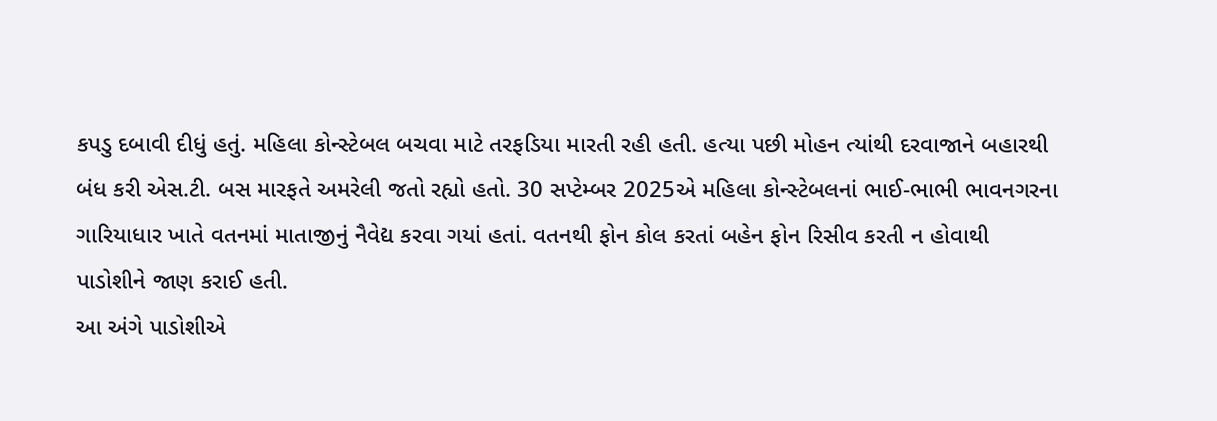કપડુ દબાવી દીધું હતું. મહિલા કોન્સ્ટેબલ બચવા માટે તરફડિયા મારતી રહી હતી. હત્યા પછી મોહન ત્યાંથી દરવાજાને બહારથી બંધ કરી એસ.ટી. બસ મારફતે અમરેલી જતો રહ્યો હતો. 30 સપ્ટેમ્બર 2025એ મહિલા કોન્સ્ટેબલનાં ભાઈ-ભાભી ભાવનગરના ગારિયાધાર ખાતે વતનમાં માતાજીનું નૈવેદ્ય કરવા ગયાં હતાં. વતનથી ફોન કોલ કરતાં બહેન ફોન રિસીવ કરતી ન હોવાથી પાડોશીને જાણ કરાઈ હતી.
આ અંગે પાડોશીએ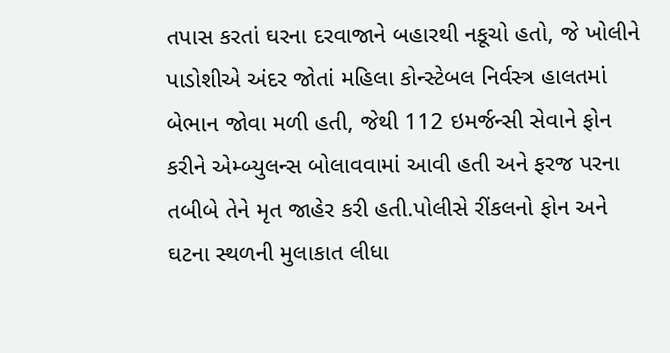તપાસ કરતાં ઘરના દરવાજાને બહારથી નકૂચો હતો, જે ખોલીને પાડોશીએ અંદર જોતાં મહિલા કોન્સ્ટેબલ નિર્વસ્ત્ર હાલતમાં બેભાન જોવા મળી હતી, જેથી 112 ઇમર્જન્સી સેવાને ફોન કરીને એમ્બ્યુલન્સ બોલાવવામાં આવી હતી અને ફરજ પરના તબીબે તેને મૃત જાહેર કરી હતી.પોલીસે રીંકલનો ફોન અને ઘટના સ્થળની મુલાકાત લીધા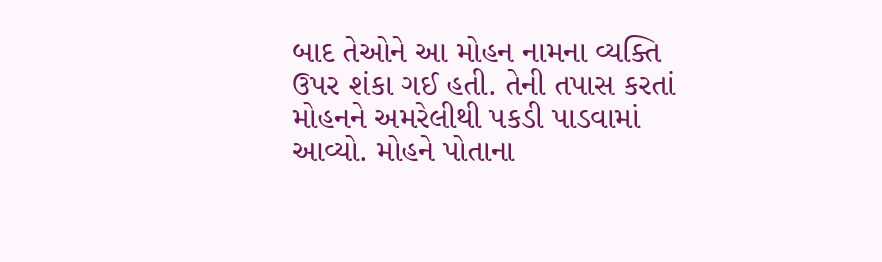બાદ તેઓને આ મોહન નામના વ્યક્તિ ઉપર શંકા ગઈ હતી. તેની તપાસ કરતાં મોહનને અમરેલીથી પકડી પાડવામાં આવ્યો. મોહને પોતાના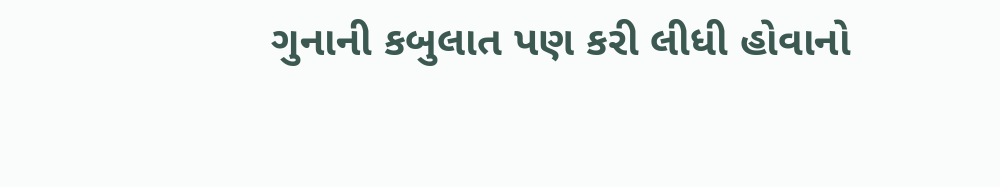ગુનાની કબુલાત પણ કરી લીધી હોવાનો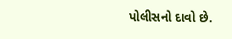પોલીસનો દાવો છે.